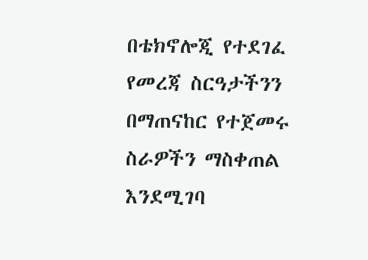በቴክኖሎጂ የተደገፈ የመረጃ ስርዓታችንን በማጠናከር የተጀመሩ ስራዎችን ማስቀጠል እንደሚገባ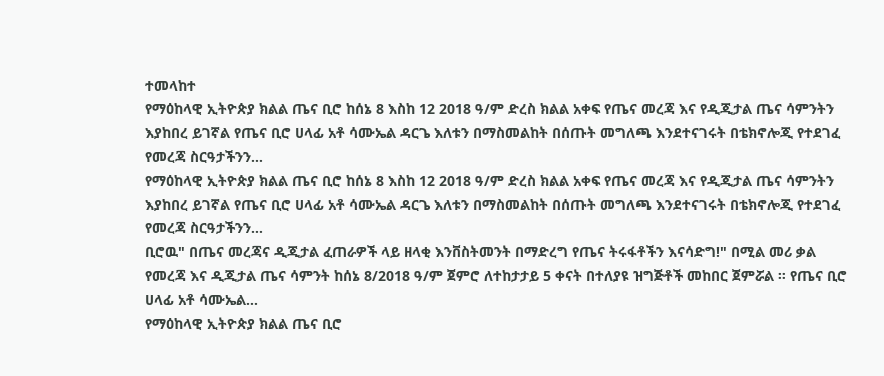ተመላከተ
የማዕከላዊ ኢትዮጵያ ክልል ጤና ቢሮ ከሰኔ 8 እስከ 12 2018 ዓ/ም ድረስ ክልል አቀፍ የጤና መረጃ እና የዲጂታል ጤና ሳምንትን እያከበረ ይገኛል የጤና ቢሮ ሀላፊ አቶ ሳሙኤል ዳርጌ እለቱን በማስመልከት በሰጡት መግለጫ እንደተናገሩት በቴክኖሎጂ የተደገፈ የመረጃ ስርዓታችንን…
የማዕከላዊ ኢትዮጵያ ክልል ጤና ቢሮ ከሰኔ 8 እስከ 12 2018 ዓ/ም ድረስ ክልል አቀፍ የጤና መረጃ እና የዲጂታል ጤና ሳምንትን እያከበረ ይገኛል የጤና ቢሮ ሀላፊ አቶ ሳሙኤል ዳርጌ እለቱን በማስመልከት በሰጡት መግለጫ እንደተናገሩት በቴክኖሎጂ የተደገፈ የመረጃ ስርዓታችንን…
ቢሮዉ" በጤና መረጃና ዲጂታል ፈጠራዎች ላይ ዘላቂ እንቨስትመንት በማድረግ የጤና ትሩፋቶችን እናሳድግ!" በሚል መሪ ቃል የመረጃ እና ዲጂታል ጤና ሳምንት ከሰኔ 8/2018 ዓ/ም ጀምሮ ለተከታታይ 5 ቀናት በተለያዩ ዝግጅቶች መከበር ጀምሯል ። የጤና ቢሮ ሀላፊ አቶ ሳሙኤል…
የማዕከላዊ ኢትዮጵያ ክልል ጤና ቢሮ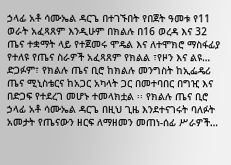ኃላፊ አቶ ሳሙኤል ዳርጌ በተገኙበት የበጀት ዓመቱ የ11 ወራት አፈጻጸም እንዲሁም በክልሉ በ16 ወረዳ እና 32 ጤና ተቋማት ላይ የተጀመሩ ሞዴል እና ለተሞክሮ ማስፋፊያ የተለዩ የጤና ስራዎች አፈጻጸም የክልል ፣የዞን እና ልዩ…
ድጋፉም፣ የክልሉ ጤና ቢሮ ከክልሉ መንግስት ከኢፌዴሪ ጤና ሚኒስቴርና ከአጋር አካላት ጋር በመተባበር በግዢ እና በድጋፍ የተደረገ መሆኑ ተመላክቷል ፡፡ የክልሉ ጤና ቢሮ ኃላፊ አቶ ሳሙኤል ዳርጌ በዚህ ጊዜ እንደተናገሩት ባለፉት አመታት የጤናውን ዘርፍ ለማዘመን መጠነ-ሰፊ ሥራዎች…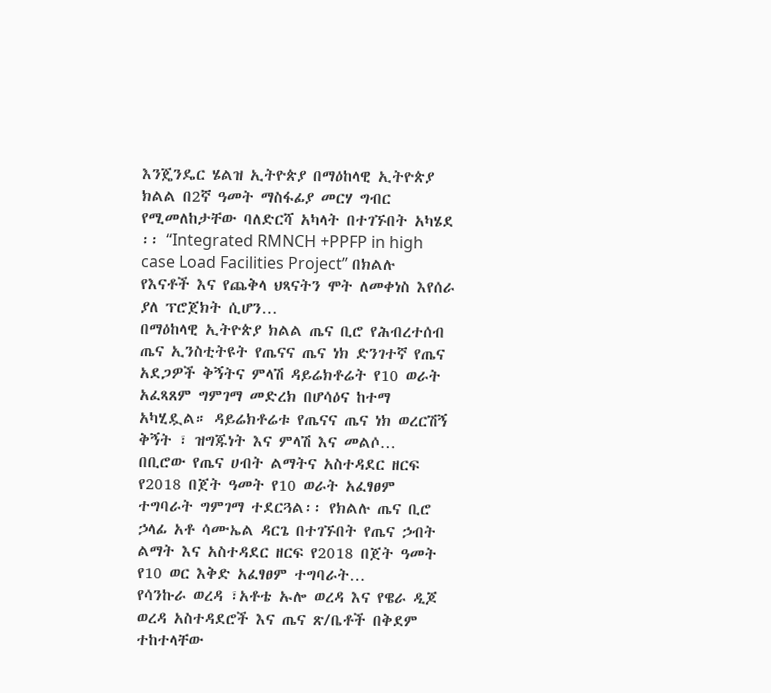እንጄንዴር ሄልዝ ኢትዮጵያ በማዕከላዊ ኢትዮጵያ ክልል በ2ኛ ዓመት ማስፋፊያ መርሃ ግብር የሚመለከታቸው ባለድርሻ አካላት በተገኙበት አካሄደ ፡፡ “Integrated RMNCH +PPFP in high case Load Facilities Project” በክልሉ የእናቶች እና የጨቅላ ህጻናትን ሞት ለመቀነስ እየሰራ ያለ ፕሮጀክት ሲሆን…
በማዕከላዊ ኢትዮጵያ ክልል ጤና ቢሮ የሕብረተሰብ ጤና ኢንስቲትዩት የጤናና ጤና ነክ ድንገተኛ የጤና አደጋዎች ቅኝትና ምላሽ ዳይሬክቶሬት የ10 ወራት አፈጻጸም ግምገማ መድረክ በሆሳዕና ከተማ አካሂዷል። ዳይሬክቶሬቱ የጤናና ጤና ነክ ወረርሽኝ ቅኝት ፣ ዝግጁነት እና ምላሽ እና መልሶ…
በቢሮው የጤና ሀብት ልማትና አስተዳደር ዘርፍ የ2018 በጀት ዓመት የ10 ወራት አፈፃፀም ተግባራት ግምገማ ተደርጓል፡፡ የክልሉ ጤና ቢሮ ኃላፊ አቶ ሳሙኤል ዳርጌ በተገኙበት የጤና ኃብት ልማት እና አስተዳደር ዘርፍ የ2018 በጀት ዓመት የ10 ወር እቅድ አፈፃፀም ተግባራት…
የሳንኩራ ወረዳ ፣አቶቴ ኡሎ ወረዳ እና የዌራ ዲጆ ወረዳ አስተዳደሮች እና ጤና ጽ/ቤቶች በቅደም ተከተላቸው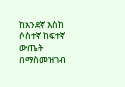ከአንደኛ እስከ ሶስተኛ ከፍተኛ ውጤት በማስመዝገብ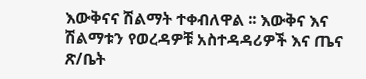እውቅናና ሽልማት ተቀብለዋል ፡፡ እውቅና እና ሽልማቱን የወረዳዎቹ አስተዳዳሪዎች እና ጤና ጽ/ቤት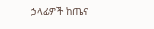ኃላፊዎች ከጤና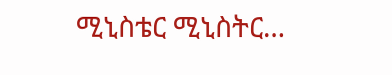ሚኒስቴር ሚኒስትር…